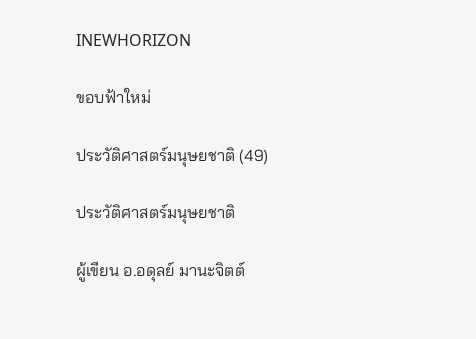INEWHORIZON

ขอบฟ้าใหม่

ประวัติศาสตร์มนุษยชาติ (49)

ประวัติศาสตร์มนุษยชาติ

ผู้เขียน อ.อดุลย์ มานะจิตต์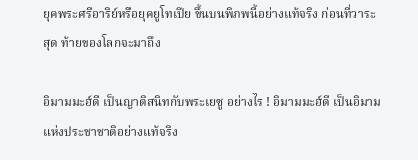ยุคพระศรีอาริย์หรือยุคยูโทเปีย ขึ้นบนพิภพนี้อย่างแท้จริง ก่อนที่วาระสุด ท้ายของโลกจะมาถึง

อิมามมะฮ์ดี เป็นญาติสนิทกับพระเยซู อย่างไร ! อิมามมะฮ์ดี เป็นอิมามแห่งประชาชาติอย่างแท้จริง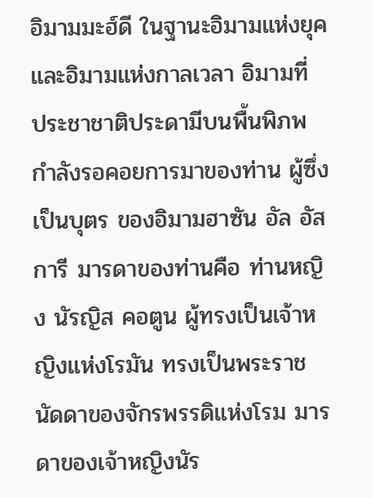อิมามมะฮ์ดี ในฐานะอิมามแห่งยุคและอิมามแห่งกาลเวลา อิมามที่ ประชาชาติประดามีบนพื้นพิภพกำลังรอคอยการมาของท่าน ผู้ซึ่งเป็นบุตร ของอิมามฮาซัน อัล อัสการี มารดาของท่านคือ ท่านหญิง นัรญิส คอตูน ผู้ทรงเป็นเจ้าหญิงแห่งโรมัน ทรงเป็นพระราชนัดดาของจักรพรรดิแห่งโรม มารดาของเจ้าหญิงนัร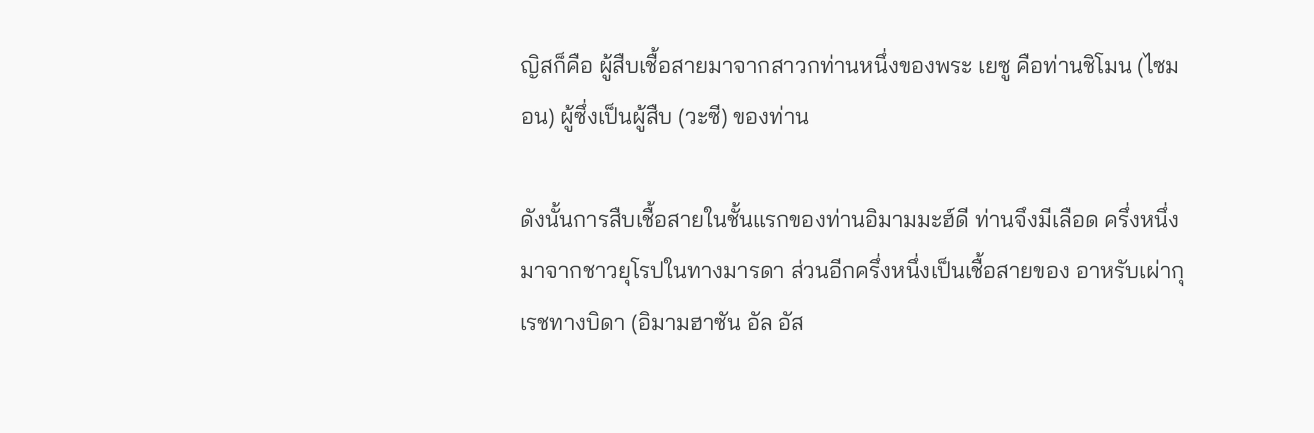ญิสก็คือ ผู้สืบเชื้อสายมาจากสาวกท่านหนึ่งของพระ เยซู คือท่านชิโมน (ไซมอน) ผู้ซึ่งเป็นผู้สืบ (วะซี) ของท่าน

ดังนั้นการสืบเชื้อสายในชั้นแรกของท่านอิมามมะฮ์ดี ท่านจึงมีเลือด ครึ่งหนึ่งมาจากชาวยุโรปในทางมารดา ส่วนอีกครึ่งหนึ่งเป็นเชื้อสายของ อาหรับเผ่ากุเรชทางบิดา (อิมามฮาซัน อัล อัส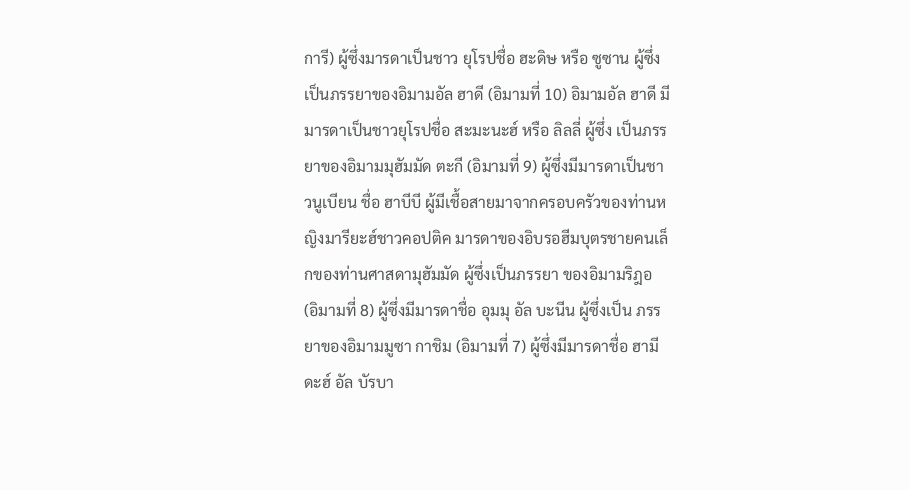การี) ผู้ซึ่งมารดาเป็นชาว ยุโรปชื่อ ฮะดิษ หรือ ซูซาน ผู้ซึ่งเป็นภรรยาของอิมามอัล ฮาดี (อิมามที่ 10) อิมามอัล ฮาดี มีมารดาเป็นชาวยุโรปชื่อ สะมะนะฮ์ หรือ ลิลลี่ ผู้ซึ่ง เป็นภรรยาของอิมามมุฮัมมัด ตะกี (อิมามที่ 9) ผู้ซึ่งมีมารดาเป็นชาวนูเบียน ชื่อ ฮาบีบี ผู้มีเชื้อสายมาจากครอบครัวของท่านหญิงมารียะฮ์ชาวคอปติค มารดาของอิบรอฮีมบุตรชายคนเล็กของท่านศาสดามุฮัมมัด ผู้ซึ่งเป็นภรรยา ของอิมามริฎอ (อิมามที่ 8) ผู้ซึ่งมีมารดาชื่อ อุมมุ อัล บะนีน ผู้ซึ่งเป็น ภรรยาของอิมามมูซา กาชิม (อิมามที่ 7) ผู้ซึ่งมีมารดาชื่อ ฮามีดะฮ์ อัล บัรบา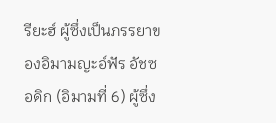รียะฮ์ ผู้ซึ่งเป็นภรรยาของอิมามญะอ์ฟัร อัชซอดิก (อิมามที่ 6) ผู้ซึ่ง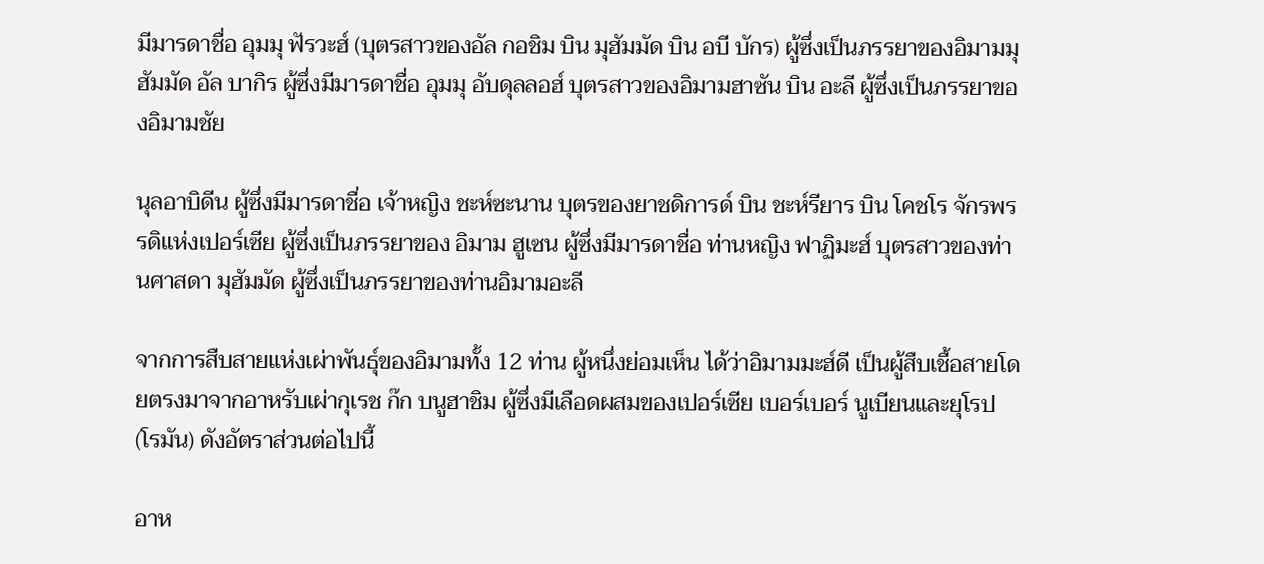มีมารดาชื่อ อุมมุ ฟัรวะฮ์ (บุตรสาวของอัล กอชิม บิน มุฮัมมัด บิน อบี บักร) ผู้ซึ่งเป็นภรรยาของอิมามมุฮัมมัด อัล บากิร ผู้ซึ่งมีมารดาชื่อ อุมมุ อับดุลลอฮ์ บุตรสาวของอิมามฮาซัน บิน อะลี ผู้ซึ่งเป็นภรรยาของอิมามชัย

นุลอาบิดีน ผู้ซึ่งมีมารดาชื่อ เจ้าหญิง ชะห์ซะนาน บุตรของยาชดิการด์ บิน ชะห์รียาร บิน โคชโร จักรพรรดิแห่งเปอร์เซีย ผู้ซึ่งเป็นภรรยาของ อิมาม ฮูเซน ผู้ซึ่งมีมารดาชื่อ ท่านหญิง ฟาฏิมะฮ์ บุตรสาวของท่านศาสดา มุฮัมมัด ผู้ซึ่งเป็นภรรยาของท่านอิมามอะลี

จากการสืบสายแห่งเผ่าพันธุ์ของอิมามทั้ง 12 ท่าน ผู้หนึ่งย่อมเห็น ได้ว่าอิมามมะฮ์ดี เป็นผู้สืบเชื้อสายโดยตรงมาจากอาหรับเผ่ากุเรช ก๊ก บนูฮาชิม ผู้ซึ่งมีเลือดผสมของเปอร์เซีย เบอร์เบอร์ นูเบียนและยุโรป (โรมัน) ดังอัตราส่วนต่อไปนี้

อาห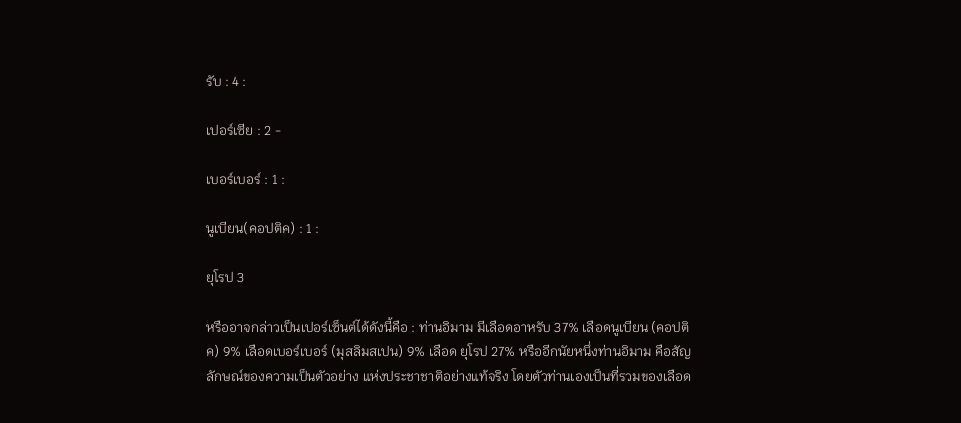รับ : 4 :

เปอร์เซีย : 2 -

เบอร์เบอร์ : 1 :

นูเบียน(คอปติค) : 1 :

ยุโรป 3

หรืออาจกล่าวเป็นเปอร์เซ็นต์ได้ดังนี้คือ : ท่านอิมาม มีเลือดอาหรับ 37% เลือดนูเบียน (คอปติค) 9% เลือดเบอร์เบอร์ (มุสลิมสเปน) 9% เลือด ยุโรป 27% หรืออีกนัยหนึ่งท่านอิมาม คือสัญลักษณ์ของความเป็นตัวอย่าง แห่งประชาชาติอย่างแท้จริง โดยตัวท่านเองเป็นที่รวมของเลือด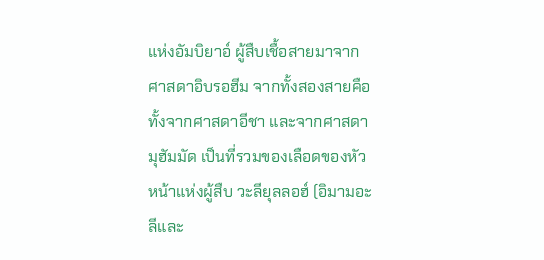แห่งอัมบิยาอ์ ผู้สืบเชื้อสายมาจากศาสดาอิบรอฮีม จากทั้งสองสายคือทั้งจากศาสดาอีชา และจากศาสดามุฮัมมัด เป็นที่รวมของเลือดของหัวหน้าแห่งผู้สืบ วะลียุลลอฮ์ (อิมามอะลีและ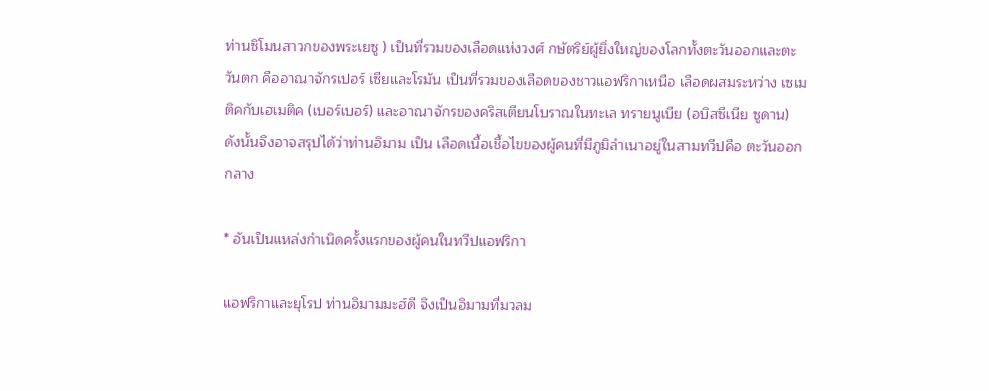ท่านซิโมนสาวกของพระเยซู ) เป็นที่รวมของเลือดแห่งวงศ์ กษัตริย์ผู้ยิ่งใหญ่ของโลกทั้งตะวันออกและตะวันตก คืออาณาจักรเปอร์ เซียและโรมัน เป็นที่รวมของเลือดของชาวแอฟริกาเหนือ เลือดผสมระหว่าง เซเมติคกับเฮเมติค (เบอร์เบอร์) และอาณาจักรของคริสเตียนโบราณในทะเล ทรายนูเบีย (อบิสซีเนีย ซูดาน) ดังนั้นจึงอาจสรุปได้ว่าท่านอิมาม เป็น เลือดเนื้อเชื้อไขของผู้คนที่มีภูมิลำเนาอยู่ในสามทวีปคือ ตะวันออกกลาง

* อันเป็นแหล่งกำเนิดครั้งแรกของผู้คนในทวีปแอฟริกา

แอฟริกาและยุโรป ท่านอิมามมะฮ์ดี จึงเป็นอิมามที่มวลม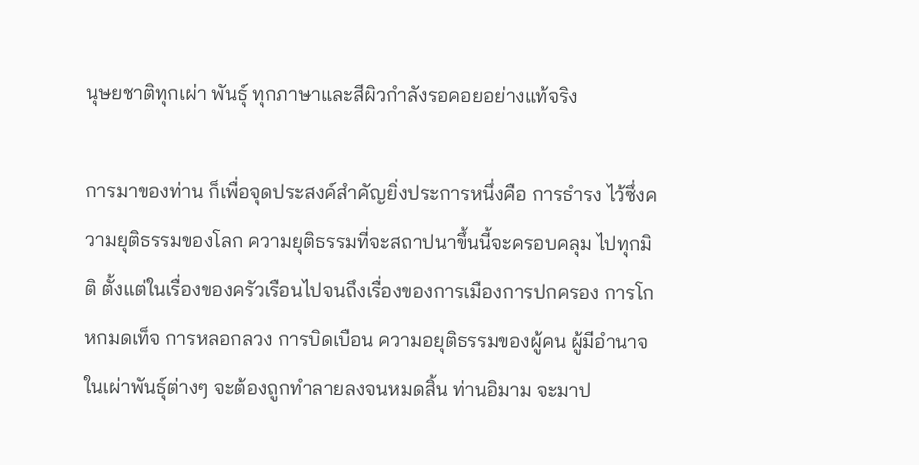นุษยชาติทุกเผ่า พันธุ์ ทุกภาษาและสีผิวกำลังรอคอยอย่างแท้จริง

การมาของท่าน ก็เพื่อจุดประสงค์สำคัญยิ่งประการหนึ่งคือ การธำรง ไว้ซึ่งความยุติธรรมของโลก ความยุติธรรมที่จะสถาปนาขึ้นนี้จะครอบคลุม ไปทุกมิติ ตั้งแต่ในเรื่องของครัวเรือนไปจนถึงเรื่องของการเมืองการปกครอง การโกหกมดเท็จ การหลอกลวง การบิดเบือน ความอยุติธรรมของผู้คน ผู้มีอำนาจในเผ่าพันธุ์ต่างๆ จะต้องถูกทำลายลงจนหมดสิ้น ท่านอิมาม จะมาป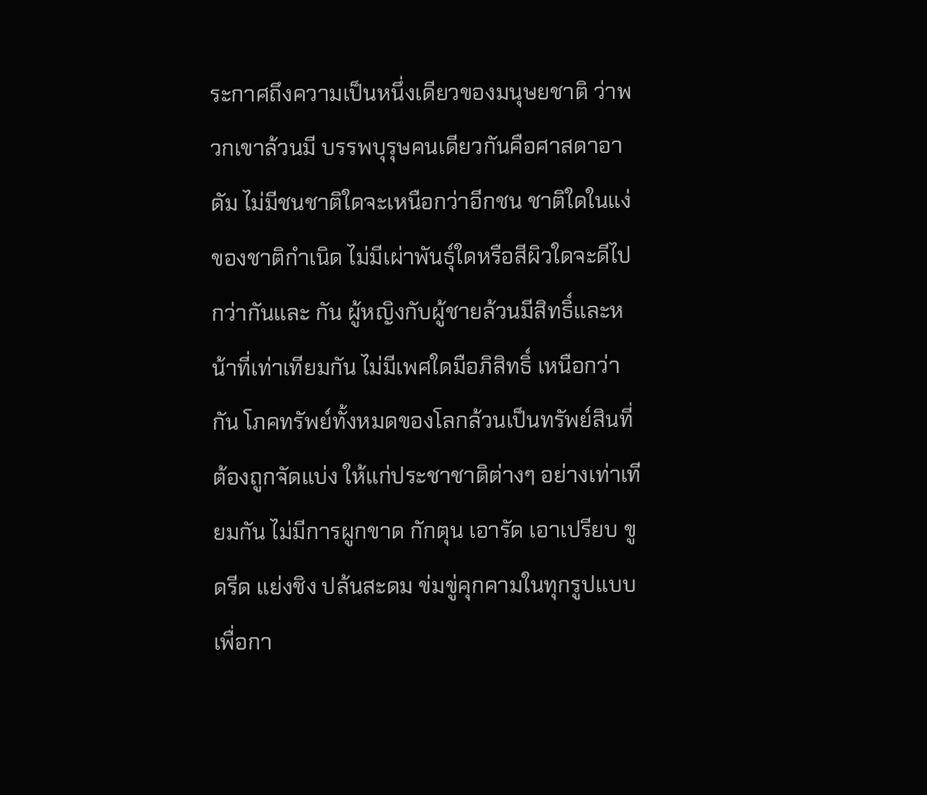ระกาศถึงความเป็นหนึ่งเดียวของมนุษยชาติ ว่าพวกเขาล้วนมี บรรพบุรุษคนเดียวกันคือศาสดาอาดัม ไม่มีชนชาติใดจะเหนือกว่าอีกชน ชาติใดในแง่ของชาติกำเนิด ไม่มีเผ่าพันธุ์ใดหรือสีผิวใดจะดีไปกว่ากันและ กัน ผู้หญิงกับผู้ชายล้วนมีสิทธิ์และหน้าที่เท่าเทียมกัน ไม่มีเพศใดมือภิสิทธิ์ เหนือกว่ากัน โภคทรัพย์ทั้งหมดของโลกล้วนเป็นทรัพย์สินที่ต้องถูกจัดแบ่ง ให้แก่ประชาชาติต่างๆ อย่างเท่าเทียมกัน ไม่มีการผูกขาด กักตุน เอารัด เอาเปรียบ ขูดรีด แย่งชิง ปล้นสะดม ข่มขู่คุกคามในทุกรูปแบบ เพื่อกา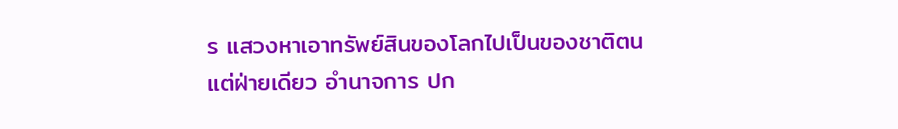ร แสวงหาเอาทรัพย์สินของโลกไปเป็นของชาติตนแต่ฝ่ายเดียว อำนาจการ ปก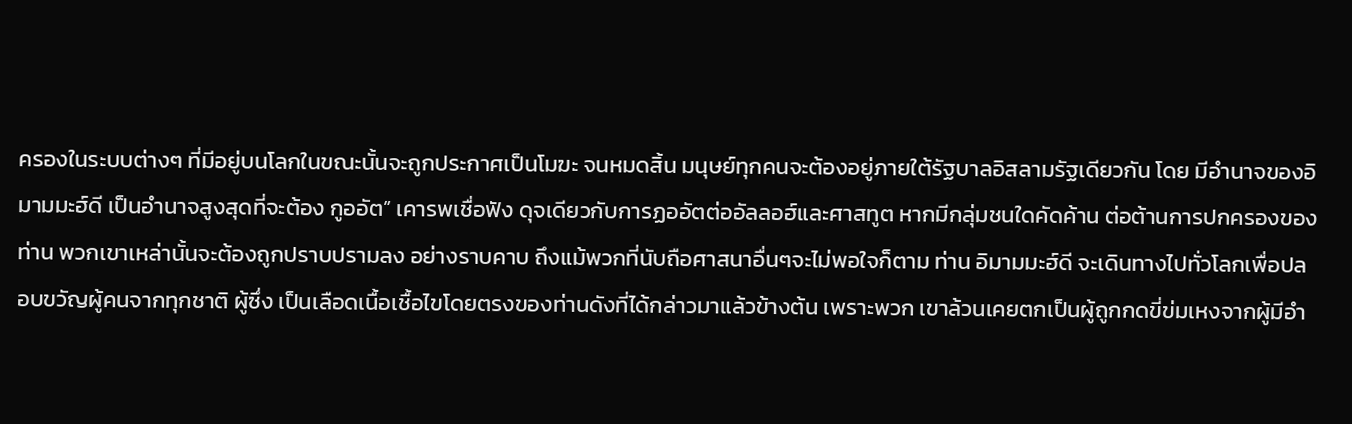ครองในระบบต่างๆ ที่มีอยู่บนโลกในขณะนั้นจะถูกประกาศเป็นโมฆะ จนหมดสิ้น มนุษย์ทุกคนจะต้องอยู่ภายใต้รัฐบาลอิสลามรัฐเดียวกัน โดย มีอำนาจของอิมามมะฮ์ดี เป็นอำนาจสูงสุดที่จะต้อง กูออัต” เคารพเชื่อฟัง ดุจเดียวกับการฏออัตต่ออัลลอฮ์และศาสทูต หากมีกลุ่มชนใดคัดค้าน ต่อต้านการปกครองของท่าน พวกเขาเหล่านั้นจะต้องถูกปราบปรามลง อย่างราบคาบ ถึงแม้พวกที่นับถือศาสนาอื่นๆจะไม่พอใจก็ตาม ท่าน อิมามมะฮ์ดี จะเดินทางไปทั่วโลกเพื่อปลอบขวัญผู้คนจากทุกชาติ ผู้ซึ่ง เป็นเลือดเนื้อเชื้อไขโดยตรงของท่านดังที่ได้กล่าวมาแล้วข้างต้น เพราะพวก เขาล้วนเคยตกเป็นผู้ถูกกดขี่ข่มเหงจากผู้มีอำ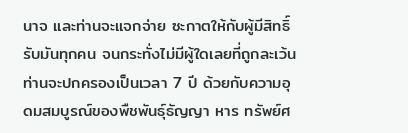นาจ และท่านจะแจกจ่าย ซะกาตให้กับผู้มีสิทธิ์รับมันทุกคน จนกระทั่งไม่มีผู้ใดเลยที่ถูกละเว้น ท่านจะปกครองเป็นเวลา 7 ปี ด้วยกับความอุดมสมบูรณ์ของพืชพันธุ์ธัญญา หาร ทรัพย์ศ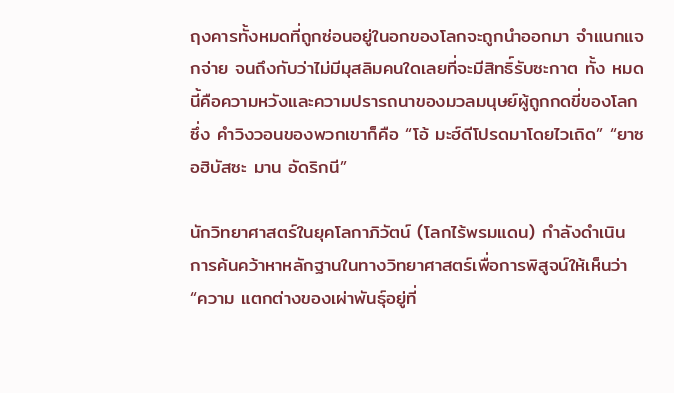ฤงคารทั้งหมดที่ถูกซ่อนอยู่ในอกของโลกจะถูกนำออกมา จำแนกแจกจ่าย จนถึงกับว่าไม่มีมุสลิมคนใดเลยที่จะมีสิทธิ์รับซะกาต ทั้ง หมดนี้คือความหวังและความปรารถนาของมวลมนุษย์ผู้ถูกกดขี่ของโลก ซึ่ง คำวิงวอนของพวกเขาก็คือ “โอ้ มะฮ์ดีโปรดมาโดยไวเถิด” “ยาซอฮิบัสซะ มาน อัดริกนี”

นักวิทยาศาสตร์ในยุคโลกาภิวัตน์ (โลกไร้พรมแดน) กำลังดำเนิน การค้นคว้าหาหลักฐานในทางวิทยาศาสตร์เพื่อการพิสูจน์ให้เห็นว่า “ความ แตกต่างของเผ่าพันธุ์อยู่ที่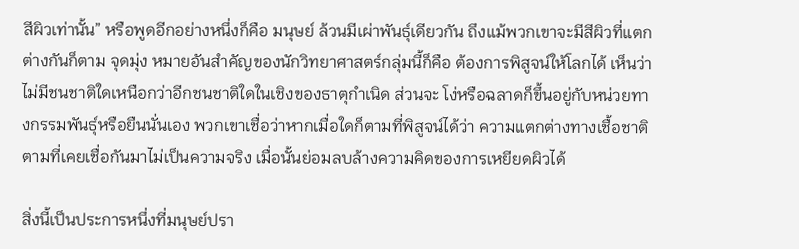สีผิวเท่านั้น” หรือพูดอีกอย่างหนึ่งก็คือ มนุษย์ ล้วนมีเผ่าพันธุ์เดียวกัน ถึงแม้พวกเขาจะมีสีผิวที่แตกต่างกันก็ตาม จุดมุ่ง หมายอันสำคัญของนักวิทยาศาสตร์กลุ่มนี้ก็คือ ต้องการพิสูจน์ให้โลกได้ เห็นว่า ไม่มีชนชาติใดเหนือกว่าอีกชนชาติใดในเชิงของธาตุกำเนิด ส่วนจะ โง่หรือฉลาดก็ขึ้นอยู่กับหน่วยทางกรรมพันธุ์หรือยืนนั่นเอง พวกเขาเชื่อว่าหากเมื่อใดก็ตามที่พิสูจน์ได้ว่า ความแตกต่างทางเชื้อชาติตามที่เคยเชื่อกันมาไม่เป็นความจริง เมื่อนั้นย่อมลบล้างความคิดของการเหยียดผิวได้

สิ่งนี้เป็นประการหนึ่งที่มนุษย์ปรา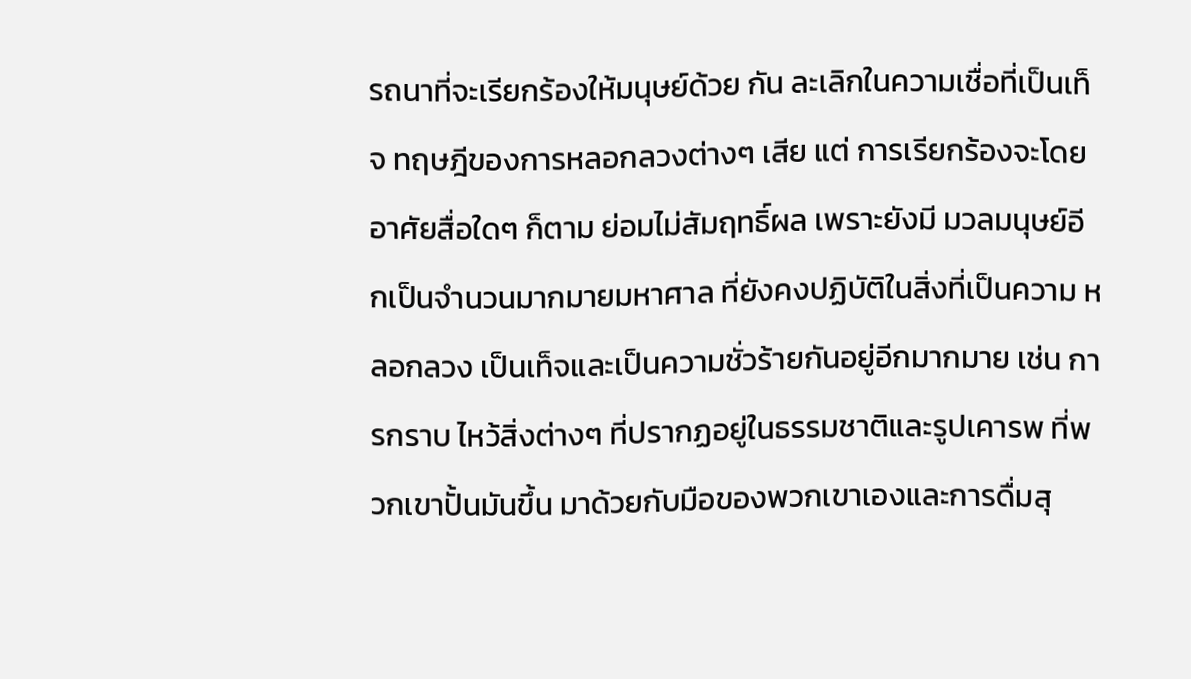รถนาที่จะเรียกร้องให้มนุษย์ด้วย กัน ละเลิกในความเชื่อที่เป็นเท็จ ทฤษฎีของการหลอกลวงต่างๆ เสีย แต่ การเรียกร้องจะโดยอาศัยสื่อใดๆ ก็ตาม ย่อมไม่สัมฤทธิ์ผล เพราะยังมี มวลมนุษย์อีกเป็นจำนวนมากมายมหาศาล ที่ยังคงปฏิบัติในสิ่งที่เป็นความ หลอกลวง เป็นเท็จและเป็นความชั่วร้ายกันอยู่อีกมากมาย เช่น การกราบ ไหว้สิ่งต่างๆ ที่ปรากฏอยู่ในธรรมชาติและรูปเคารพ ที่พวกเขาปั้นมันขึ้น มาด้วยกับมือของพวกเขาเองและการดื่มสุ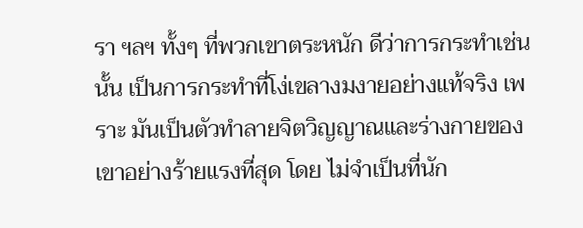รา ฯลฯ ทั้งๆ ที่พวกเขาตระหนัก ดีว่าการกระทำเช่นนั้น เป็นการกระทำที่โง่เขลางมงายอย่างแท้จริง เพราะ มันเป็นตัวทำลายจิตวิญญาณและร่างกายของเขาอย่างร้ายแรงที่สุด โดย ไม่จำเป็นที่นัก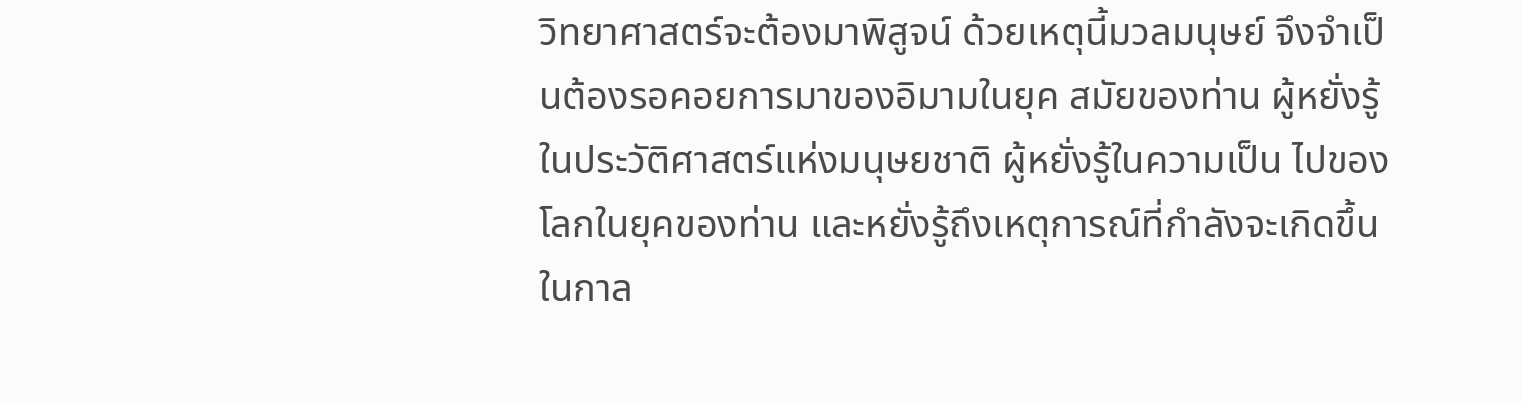วิทยาศาสตร์จะต้องมาพิสูจน์ ด้วยเหตุนี้มวลมนุษย์ จึงจำเป็นต้องรอคอยการมาของอิมามในยุค สมัยของท่าน ผู้หยั่งรู้ในประวัติศาสตร์แห่งมนุษยชาติ ผู้หยั่งรู้ในความเป็น ไปของโลกในยุคของท่าน และหยั่งรู้ถึงเหตุการณ์ที่กำลังจะเกิดขึ้นในกาล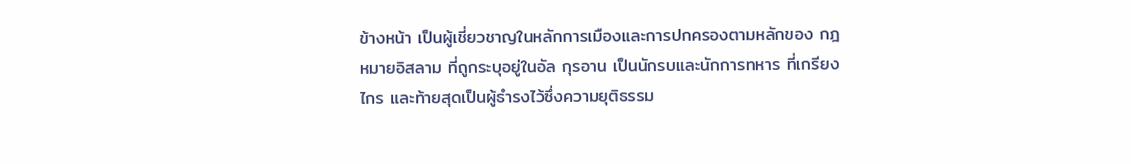ข้างหน้า เป็นผู้เชี่ยวชาญในหลักการเมืองและการปกครองตามหลักของ กฎหมายอิสลาม ที่ถูกระบุอยู่ในอัล กุรอาน เป็นนักรบและนักการทหาร ที่เกรียงไกร และท้ายสุดเป็นผู้ธำรงไว้ซึ่งความยุติธรรม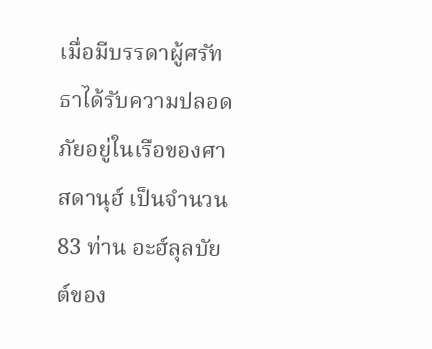เมื่อมีบรรดาผู้ศรัทธาได้รับความปลอดภัยอยู่ในเรือของศาสดานุฮ์ เป็นจำนวน 83 ท่าน อะฮ์ลุลบัยต์ของ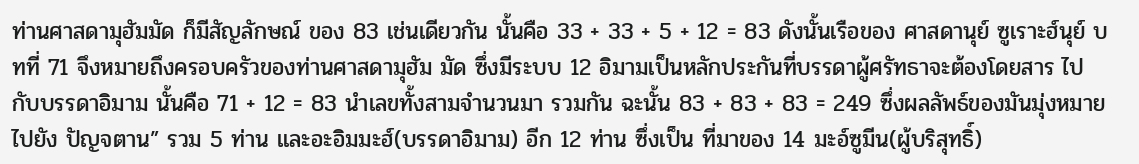ท่านศาสดามุฮัมมัด ก็มีสัญลักษณ์ ของ 83 เช่นเดียวกัน นั้นคือ 33 + 33 + 5 + 12 = 83 ดังนั้นเรือของ ศาสดานุย์ ซูเราะฮ์นุย์ บทที่ 71 จึงหมายถึงครอบครัวของท่านศาสดามุฮัม มัด ซึ่งมีระบบ 12 อิมามเป็นหลักประกันที่บรรดาผู้ศรัทธาจะต้องโดยสาร ไปกับบรรดาอิมาม นั้นคือ 71 + 12 = 83 นำเลขทั้งสามจำนวนมา รวมกัน ฉะนั้น 83 + 83 + 83 = 249 ซึ่งผลลัพธ์ของมันมุ่งหมายไปยัง ปัญจตาน” รวม 5 ท่าน และอะอิมมะฮ์(บรรดาอิมาม) อีก 12 ท่าน ซึ่งเป็น ที่มาของ 14 มะอ์ซูมีน(ผู้บริสุทธิ์)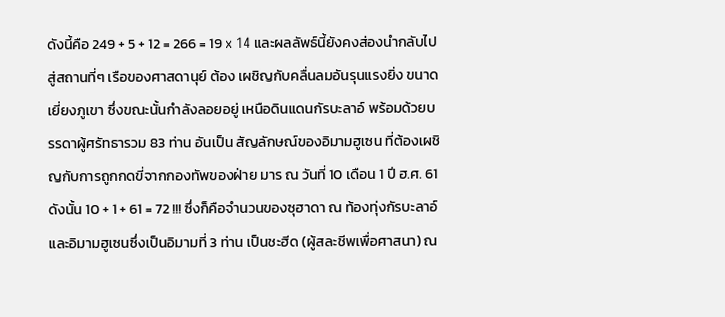ดังนี้คือ 249 + 5 + 12 = 266 = 19 x 14 และผลลัพธ์นี้ยังคงส่องนำกลับไปสู่สถานที่ๆ เรือของศาสดานุย์ ต้อง เผชิญกับคลื่นลมอันรุนแรงยิ่ง ขนาดเยี่ยงภูเขา ซึ่งขณะนั้นกำลังลอยอยู่ เหนือดินแดนกัรบะลาอ์ พร้อมด้วยบรรดาผู้ศรัทธารวม 83 ท่าน อันเป็น สัญลักษณ์ของอิมามฮูเซน ที่ต้องเผชิญกับการถูกกดขี่จากกองทัพของฝ่าย มาร ณ วันที่ 10 เดือน 1 ปี ฮ.ศ. 61 ดังนั้น 10 + 1 + 61 = 72 !!! ซึ่งก็คือจำนวนของซุฮาดา ณ ท้องทุ่งกัรบะลาอ์และอิมามฮูเซนซึ่งเป็นอิมามที่ 3 ท่าน เป็นชะฮีด (ผู้สละชีพเพื่อศาสนา) ณ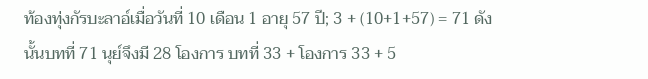ท้องทุ่งกัรบะลาอ์เมื่อวันที่ 10 เดือน 1 อายุ 57 ปี; 3 + (10+1+57) = 71 ดังนั้นบทที่ 71 นุย์จึงมี 28 โองการ บทที่ 33 + โองการ 33 + 5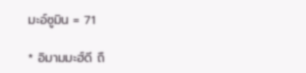มะอ์ซูมิน = 71

* อิมามมะฮ์ดี ถื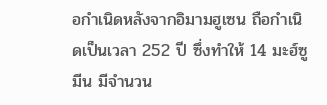อกำเนิดหลังจากอิมามฮูเซน ถือกำเนิดเป็นเวลา 252 ปี ซึ่งทำให้ 14 มะฮ์ซูมีน มีจำนวน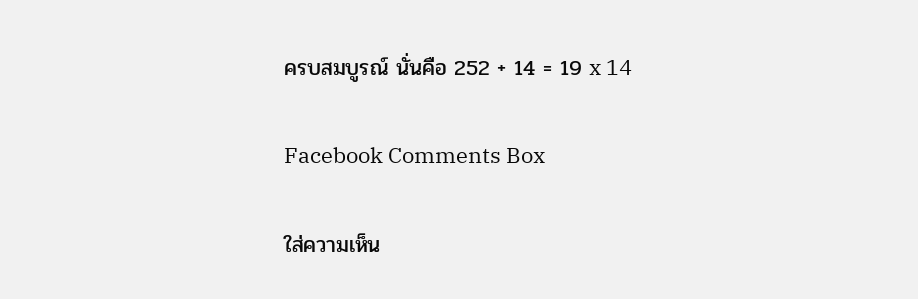ครบสมบูรณ์ นั่นคือ 252 + 14 = 19 x 14

Facebook Comments Box

ใส่ความเห็น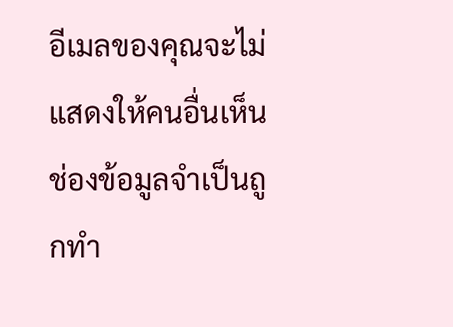อีเมลของคุณจะไม่แสดงให้คนอื่นเห็น ช่องข้อมูลจำเป็นถูกทำ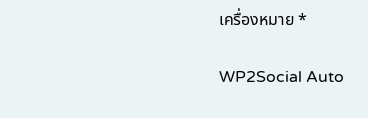เครื่องหมาย *

WP2Social Auto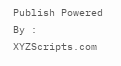Publish Powered By : XYZScripts.com